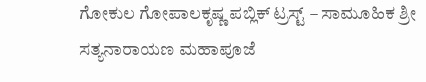ಗೋಕುಲ ಗೋಪಾಲಕೃಷ್ಣ ಪಬ್ಲಿಕ್ ಟ್ರಸ್ಟ್ – ಸಾಮೂಹಿಕ ಶ್ರೀ ಸತ್ಯನಾರಾಯಣ ಮಹಾಪೂಜೆ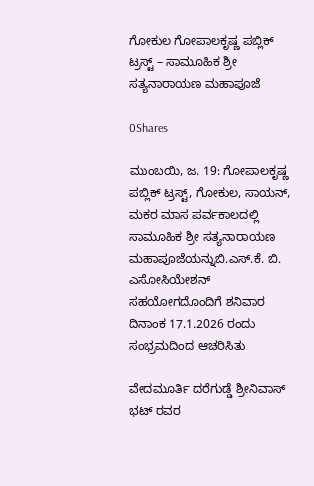ಗೋಕುಲ ಗೋಪಾಲಕೃಷ್ಣ ಪಬ್ಲಿಕ್ ಟ್ರಸ್ಟ್ – ಸಾಮೂಹಿಕ ಶ್ರೀ ಸತ್ಯನಾರಾಯಣ ಮಹಾಪೂಜೆ

0Shares

ಮುಂಬಯಿ, ಜ. 19: ಗೋಪಾಲಕೃಷ್ಣ ಪಬ್ಲಿಕ್ ಟ್ರಸ್ಟ್, ಗೋಕುಲ, ಸಾಯನ್, ಮಕರ ಮಾಸ ಪರ್ವಕಾಲದಲ್ಲಿ ಸಾಮೂಹಿಕ ಶ್ರೀ ಸತ್ಯನಾರಾಯಣ ಮಹಾಪೂಜೆಯನ್ನುಬಿ.ಎಸ್.ಕೆ. ಬಿ. ಎಸೋಸಿಯೇಶನ್ ಸಹಯೋಗದೊಂದಿಗೆ ಶನಿವಾರ ದಿನಾಂಕ 17.1.2026 ರಂದು ಸಂಭ್ರಮದಿಂದ ಆಚರಿಸಿತು

ವೇದಮೂರ್ತಿ ದರೆಗುಡ್ಡೆ ಶ್ರೀನಿವಾಸ್ ಭಟ್ ರವರ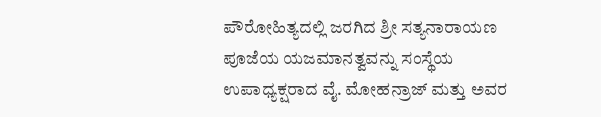ಪೌರೋಹಿತ್ಯದಲ್ಲಿ ಜರಗಿದ ಶ್ರೀ ಸತ್ಯನಾರಾಯಣ ಪೂಜೆಯ ಯಜಮಾನತ್ವವನ್ನು ಸಂಸ್ಥೆಯ ಉಪಾಧ್ಯಕ್ಷರಾದ ವೈ. ಮೋಹನ್ರಾಜ್ ಮತ್ತು ಅವರ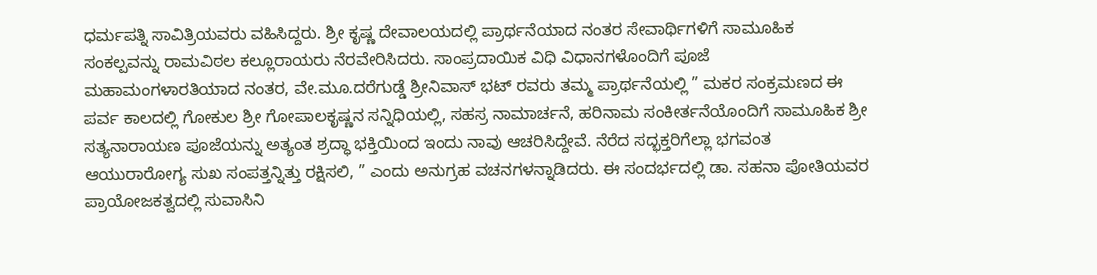ಧರ್ಮಪತ್ನಿ ಸಾವಿತ್ರಿಯವರು ವಹಿಸಿದ್ದರು. ಶ್ರೀ ಕೃಷ್ಣ ದೇವಾಲಯದಲ್ಲಿ ಪ್ರಾರ್ಥನೆಯಾದ ನಂತರ ಸೇವಾರ್ಥಿಗಳಿಗೆ ಸಾಮೂಹಿಕ ಸಂಕಲ್ಪವನ್ನು ರಾಮವಿಠಲ ಕಲ್ಲೂರಾಯರು ನೆರವೇರಿಸಿದರು. ಸಾಂಪ್ರದಾಯಿಕ ವಿಧಿ ವಿಧಾನಗಳೊಂದಿಗೆ ಪೂಜೆ ಮಹಾಮಂಗಳಾರತಿಯಾದ ನಂತರ, ವೇ.ಮೂ.ದರೆಗುಡ್ಡೆ ಶ್ರೀನಿವಾಸ್ ಭಟ್ ರವರು ತಮ್ಮ ಪ್ರಾರ್ಥನೆಯಲ್ಲಿ ” ಮಕರ ಸಂಕ್ರಮಣದ ಈ ಪರ್ವ ಕಾಲದಲ್ಲಿ ಗೋಕುಲ ಶ್ರೀ ಗೋಪಾಲಕೃಷ್ಣನ ಸನ್ನಿಧಿಯಲ್ಲಿ, ಸಹಸ್ರ ನಾಮಾರ್ಚನೆ, ಹರಿನಾಮ ಸಂಕೀರ್ತನೆಯೊಂದಿಗೆ ಸಾಮೂಹಿಕ ಶ್ರೀ ಸತ್ಯನಾರಾಯಣ ಪೂಜೆಯನ್ನು ಅತ್ಯಂತ ಶ್ರದ್ಧಾ ಭಕ್ತಿಯಿಂದ ಇಂದು ನಾವು ಆಚರಿಸಿದ್ದೇವೆ. ನೆರೆದ ಸದ್ಭಕ್ತರಿಗೆಲ್ಲಾ ಭಗವಂತ ಆಯುರಾರೋಗ್ಯ ಸುಖ ಸಂಪತ್ತನ್ನಿತ್ತು ರಕ್ಷಿಸಲಿ, ” ಎಂದು ಅನುಗ್ರಹ ವಚನಗಳನ್ನಾಡಿದರು. ಈ ಸಂದರ್ಭದಲ್ಲಿ ಡಾ. ಸಹನಾ ಪೋತಿಯವರ ಪ್ರಾಯೋಜಕತ್ವದಲ್ಲಿ ಸುವಾಸಿನಿ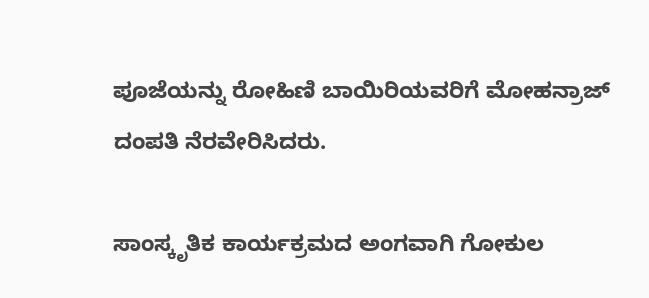ಪೂಜೆಯನ್ನು ರೋಹಿಣಿ ಬಾಯಿರಿಯವರಿಗೆ ಮೋಹನ್ರಾಜ್ ದಂಪತಿ ನೆರವೇರಿಸಿದರು.

ಸಾಂಸ್ಕೃತಿಕ ಕಾರ್ಯಕ್ರಮದ ಅಂಗವಾಗಿ ಗೋಕುಲ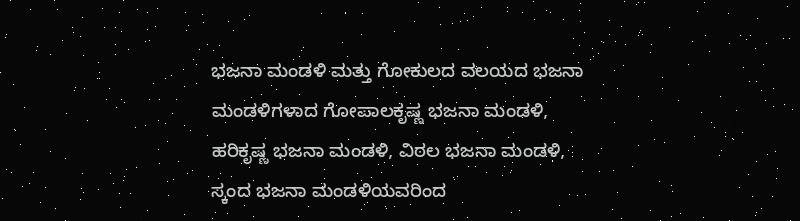ಭಜನಾ ಮಂಡಳಿ ಮತ್ತು ಗೋಕುಲದ ವಲಯದ ಭಜನಾ ಮಂಡಳಿಗಳಾದ ಗೋಪಾಲಕೃಷ್ಣ ಭಜನಾ ಮಂಡಳಿ, ಹರಿಕೃಷ್ಣ ಭಜನಾ ಮಂಡಳಿ, ವಿಠಲ ಭಜನಾ ಮಂಡಳಿ, ಸ್ಕಂದ ಭಜನಾ ಮಂಡಳಿಯವರಿಂದ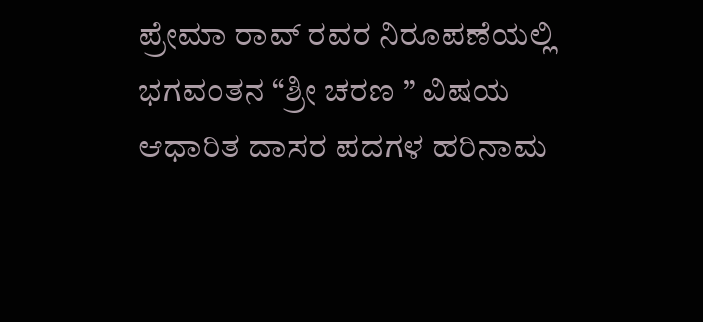ಪ್ರೇಮಾ ರಾವ್ ರವರ ನಿರೂಪಣೆಯಲ್ಲಿ ಭಗವಂತನ “ಶ್ರೀ ಚರಣ ” ವಿಷಯ ಆಧಾರಿತ ದಾಸರ ಪದಗಳ ಹರಿನಾಮ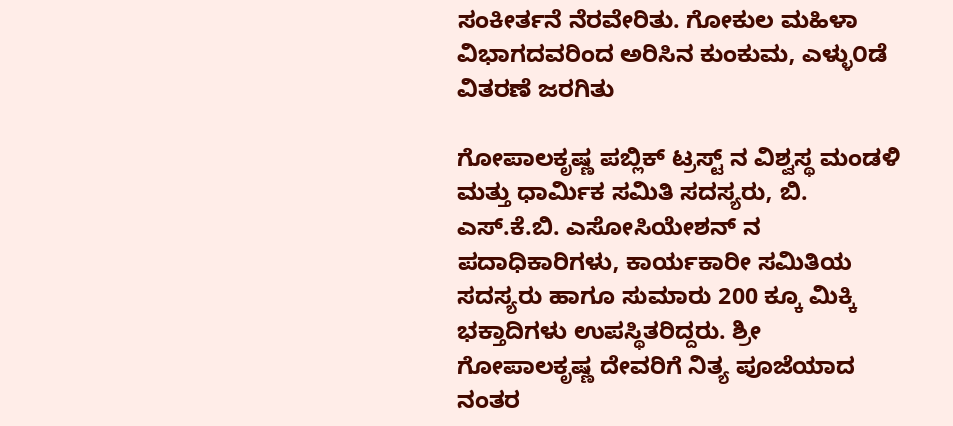ಸಂಕೀರ್ತನೆ ನೆರವೇರಿತು. ಗೋಕುಲ ಮಹಿಳಾ ವಿಭಾಗದವರಿಂದ ಅರಿಸಿನ ಕುಂಕುಮ, ಎಳ್ಳು೦ಡೆ ವಿತರಣೆ ಜರಗಿತು

ಗೋಪಾಲಕೃಷ್ಣ ಪಬ್ಲಿಕ್ ಟ್ರಸ್ಟ್ ನ ವಿಶ್ವಸ್ಥ ಮಂಡಳಿ ಮತ್ತು ಧಾರ್ಮಿಕ ಸಮಿತಿ ಸದಸ್ಯರು, ಬಿ. ಎಸ್.ಕೆ.ಬಿ. ಎಸೋಸಿಯೇಶನ್ ನ ಪದಾಧಿಕಾರಿಗಳು, ಕಾರ್ಯಕಾರೀ ಸಮಿತಿಯ ಸದಸ್ಯರು ಹಾಗೂ ಸುಮಾರು 200 ಕ್ಕೂ ಮಿಕ್ಕಿ ಭಕ್ತಾದಿಗಳು ಉಪಸ್ಥಿತರಿದ್ದರು. ಶ್ರೀ ಗೋಪಾಲಕೃಷ್ಣ ದೇವರಿಗೆ ನಿತ್ಯ ಪೂಜೆಯಾದ ನಂತರ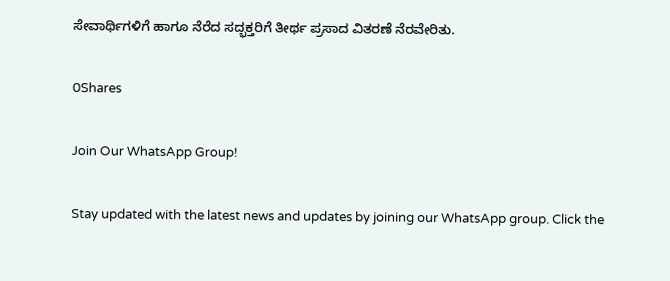ಸೇವಾರ್ಥಿಗಳಿಗೆ ಹಾಗೂ ನೆರೆದ ಸದ್ಭಕ್ತರಿಗೆ ತೀರ್ಥ ಪ್ರಸಾದ ವಿತರಣೆ ನೆರವೇರಿತು.

0Shares

Join Our WhatsApp Group!

Stay updated with the latest news and updates by joining our WhatsApp group. Click the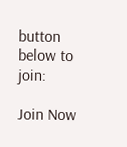button below to join:

Join Now